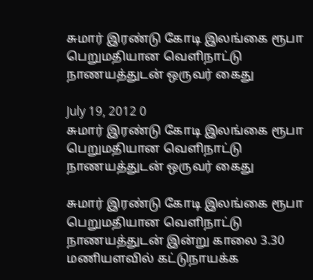சுமார் இரண்டு கோடி இலங்கை ரூபா பெறுமதியான வெளிநாட்டு நாணயத்துடன் ஒருவர் கைது

July 19, 2012 0
சுமார் இரண்டு கோடி இலங்கை ரூபா பெறுமதியான வெளிநாட்டு நாணயத்துடன் ஒருவர் கைது

சுமார் இரண்டு கோடி இலங்கை ரூபா பெறுமதியான வெளிநாட்டு நாணயத்துடன் இன்று காலை 3.30 மணியளவில் கட்டுநாயக்க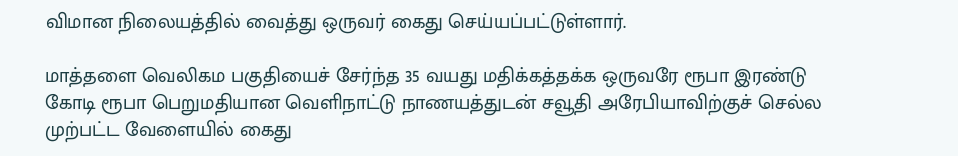விமான நிலையத்தில் வைத்து ஒருவர் கைது செய்யப்பட்டுள்ளார்.

மாத்தளை வெலிகம பகுதியைச் சேர்ந்த 35 வயது மதிக்கத்தக்க ஒருவரே ரூபா இரண்டு கோடி ரூபா பெறுமதியான வெளிநாட்டு நாணயத்துடன் சவூதி அரேபியாவிற்குச் செல்ல முற்பட்ட வேளையில் கைது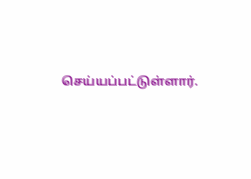செய்யப்பட்டுள்ளார்.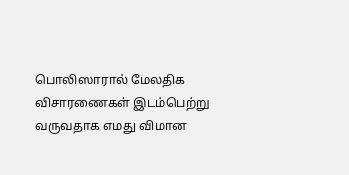பொலிஸாரால் மேலதிக விசாரணைகள் இடம்பெற்று வருவதாக எமது விமான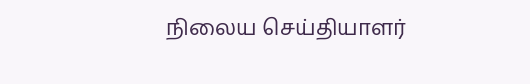நிலைய செய்தியாளர்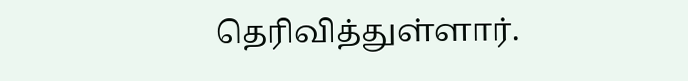தெரிவித்துள்ளார்.